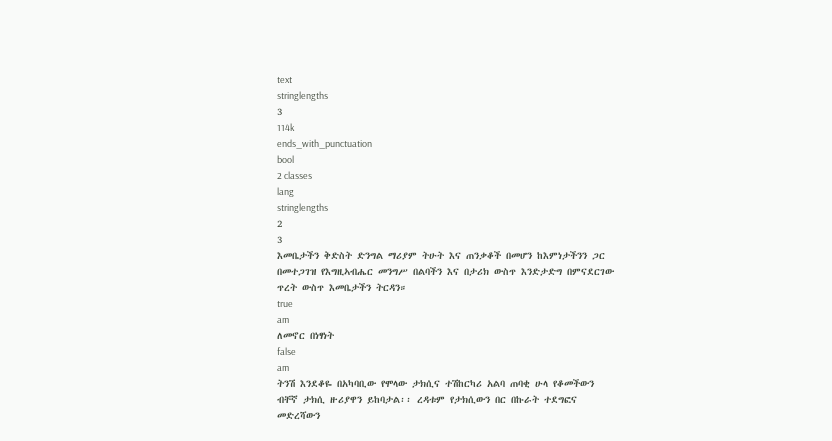text
stringlengths
3
114k
ends_with_punctuation
bool
2 classes
lang
stringlengths
2
3
እመቤታችን ቅድስት ድንግል ማሪያም ትሁት እና ጠንቃቆች በመሆን ከእምነታችንን ጋር በመተጋገዝ የእግዚኣብሔር መንግሥ በልባችን እና በታሪክ ውስጥ እንድታድግ በምናደርገው ጥረት ውስጥ እመቤታችን ትርዳን።
true
am
ለመኖር በነፃነት
false
am
ትንሽ እንደቆዬ በአካባቢው የሞላው ታክሲና ተሽከርካሪ አልባ ጠባቂ ሁላ የቆመችውን ብቸኛ ታክሲ ዙሪያዋን ይከባታል፡፡ ረዳቱም የታክሲውን በር በኩራት ተደግፎና መድረሻውን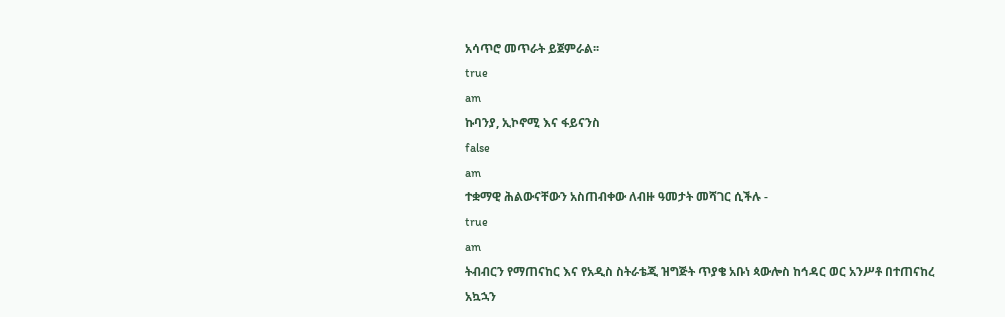አሳጥሮ መጥራት ይጀምራል፡፡
true
am
ኩባንያ, ኢኮኖሚ እና ፋይናንስ
false
am
ተቋማዊ ሕልውናቸውን አስጠብቀው ለብዙ ዓመታት መሻገር ሲችሉ -
true
am
ትብብርን የማጠናከር እና የአዲስ ስትራቴጂ ዝግጅት ጥያቄ አቡነ ጳውሎስ ከኅዳር ወር አንሥቶ በተጠናከረ አኳኋን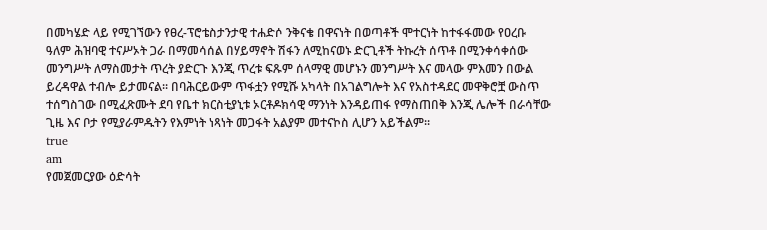በመካሄድ ላይ የሚገኘውን የፀረ-ፕሮቴስታንታዊ ተሐድሶ ንቅናቄ በዋናነት በወጣቶች ሞተርነት ከተፋፋመው የዐረቡ ዓለም ሕዝባዊ ተናሥኦት ጋራ በማመሳሰል በሃይማኖት ሽፋን ለሚከናወኑ ድርጊቶች ትኩረት ሰጥቶ በሚንቀሳቀሰው መንግሥት ለማስመታት ጥረት ያድርጉ እንጂ ጥረቱ ፍጹም ሰላማዊ መሆኑን መንግሥት እና መላው ምእመን በውል ይረዳዋል ተብሎ ይታመናል፡፡ በባሕርይውም ጥፋቷን የሚሹ አካላት በአገልግሎት እና የአስተዳደር መዋቅሮቿ ውስጥ ተሰግስገው በሚፈጽሙት ደባ የቤተ ክርስቲያኒቱ ኦርቶዶክሳዊ ማንነት እንዳይጠፋ የማስጠበቅ እንጂ ሌሎች በራሳቸው ጊዜ እና ቦታ የሚያራምዱትን የእምነት ነጻነት መጋፋት አልያም መተናኮስ ሊሆን አይችልም፡፡
true
am
የመጀመርያው ዕድሳት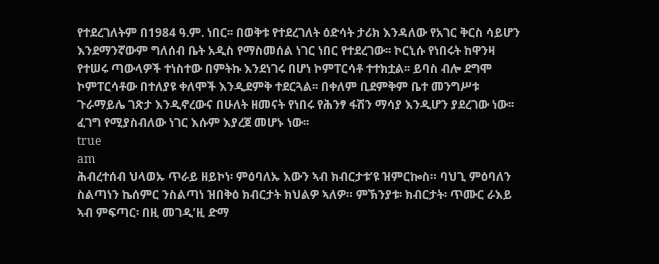የተደረገለትም በ1984 ዓ.ም. ነበር፡፡ በወቅቱ የተደረገለት ዕድሳት ታሪክ እንዳለው የአገር ቅርስ ሳይሆን እንደማንኛውም ግለሰብ ቤት አዲስ የማስመሰል ነገር ነበር የተደረገው፡፡ ኮርኒሱ የነበሩት ከዋንዛ የተሠሩ ጣውላዎች ተነስተው በምትኩ እንደነገሩ በሆነ ኮምፐርሳቶ ተተክቷል፡፡ ይባስ ብሎ ደግሞ ኮምፐርሳቶው በተለያዩ ቀለሞች እንዲደምቅ ተደርጓል፡፡ በቀለም ቢደምቅም ቤተ መንግሥቱ ጉራማይሌ ገጽታ እንዲኖረውና በሁለት ዘመናት የነበሩ የሕንፃ ፋሽን ማሳያ እንዲሆን ያደረገው ነው፡፡ ፈገግ የሚያስብለው ነገር እሱም እያረጀ መሆኑ ነው፡፡
true
am
ሕብረተሰብ ህላወኡ ጥራይ ዘይኮነ፡ ምዕባለኡ እውን ኣብ ክብርታቱ’ዩ ዝምርኰስ። ባህጊ ምዕባለን ስልጣነን ኬሰምር ንስልጣነ ዝበቅዕ ክብርታት ክህልዎ ኣለዎ። ምኽንያቱ፡ ክብርታት፡ ጥሙር ራእይ ኣብ ምፍጣር፡ በዚ መገዲ’ዚ ድማ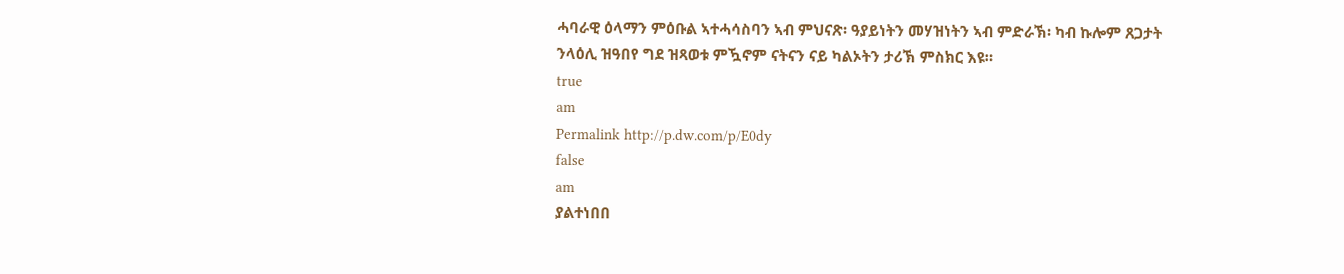ሓባራዊ ዕላማን ምዕቡል ኣተሓሳስባን ኣብ ምህናጽ፡ ዓያይነትን መሃዝነትን ኣብ ምድራኽ፡ ካብ ኩሎም ጸጋታት ንላዕሊ ዝዓበየ ግደ ዝጻወቱ ምዃኖም ናትናን ናይ ካልኦትን ታሪኽ ምስክር እዩ።
true
am
Permalink http://p.dw.com/p/E0dy
false
am
ያልተነበበ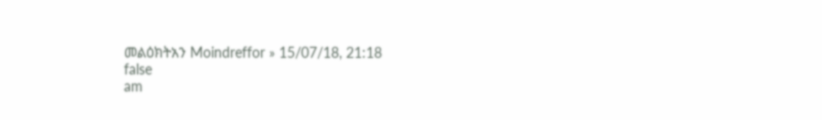መልዕክትአን Moindreffor » 15/07/18, 21:18
false
am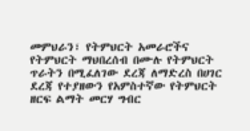መምህራን፣ የትምህርት አመራሮችና የትምህርት ማህበረሰብ በሙሉ የትምህርት ጥራትን በሚፈለገው ደረጃ ለማድረስ በሀገር ደረጃ የተያዘውን የአምስተኛው የትምህርት ዘርፍ ልማት መርሃ ግብር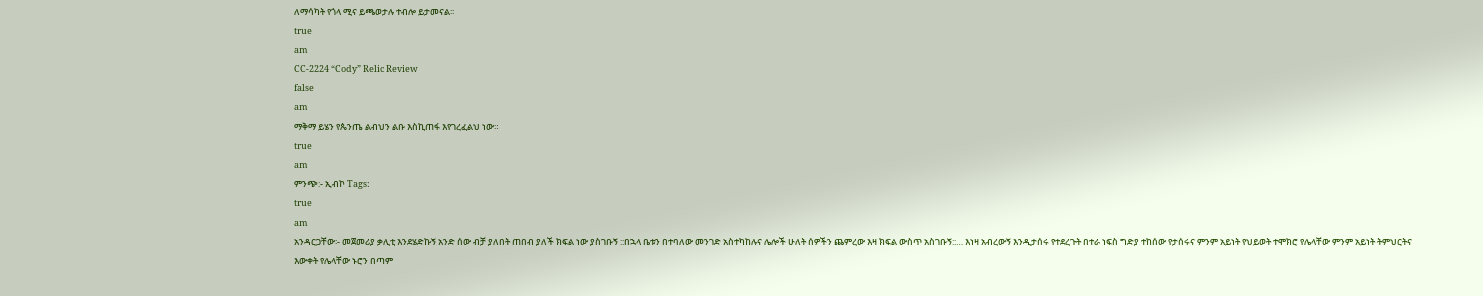ለማሳካት የጎላ ሚና ይጫወታሉ ተብሎ ይታመናል፡፡
true
am
CC-2224 “Cody” Relic Review
false
am
ማቅማ ይሄን የጴንጤ ልብህን ልቡ እስኪጠፋ እየገረፈልህ ነው።
true
am
ምንጭ:- ኢብኮ Tags:
true
am
አንዳርጋቸው፡- መጀመሪያ ቃሊቲ እንደሄድኩኝ አንድ ሰው ብቻ ያለበት ጠበብ ያለች ክፍል ነው ያስገቡኝ ::በኋላ ቤቱን በተባለው መንገድ አስተካከሉና ሌሎች ሁለት ሰዎችን ጨምረው እዛ ክፍል ውስጥ አስገቡኝ::… እነዛ አብረውኝ እንዲታሰሩ የተደረጉት በተራ ነፍስ ግድያ ተከሰው የታሰሩና ምንም አይነት የህይወት ተሞክሮ የሌላቸው ምንም አይነት ትምህርትና እውቀት የሌላቸው ኑሮን በጣም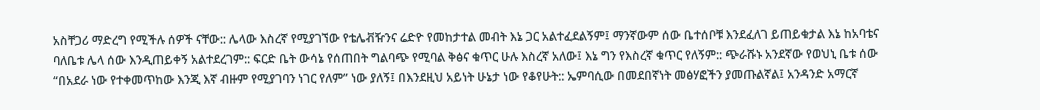አስቸጋሪ ማድረግ የሚችሉ ሰዎች ናቸው:: ሌላው እስረኛ የሚያገኘው የቴሌቭዥንና ሬድዮ የመከታተል መብት እኔ ጋር አልተፈደልኝም፤ ማንኛውም ሰው ቤተሰቦቹ እንደፈለገ ይጠይቁታል እኔ ከአባቴና ባለቤቱ ሌላ ሰው እንዲጠይቀኝ አልተደረገም:: ፍርድ ቤት ውሳኔ የሰጠበት ግልባጭ የሚባል ቅፅና ቁጥር ሁሉ እስረኛ አለው፤ እኔ ግን የእስረኛ ቁጥር የለኝም:: ጭራሹኑ አንደኛው የወህኒ ቤቱ ሰው “በአደራ ነው የተቀመጥከው እንጂ እኛ ብዙም የሚያገባን ነገር የለም” ነው ያለኝ፤ በእንደዚህ አይነት ሁኔታ ነው የቆየሁት:: ኤምባሲው በመደበኛነት መፅሃፎችን ያመጡልኛል፤ አንዳንድ አማርኛ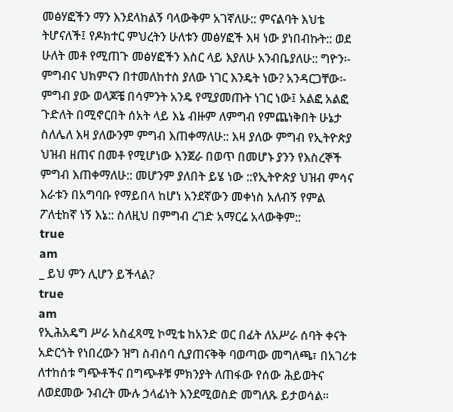መፅሃፎችን ማን እንደላከልኝ ባላውቅም አገኛለሁ:: ምናልባት እህቴ ትሆናለች፤ የዶክተር ምህረትን ሁለቱን መፅሃፎች እዛ ነው ያነበብኩት:: ወደ ሁለት መቶ የሚጠጉ መፅሃፎችን እስር ላይ እያለሁ አንብቤያለሁ:: ግዮን፡- ምግብና ህክምናን በተመለከተስ ያለው ነገር እንዴት ነው? አንዳርጋቸው፡- ምግብ ያው ወላጆቼ በሳምንት አንዴ የሚያመጡት ነገር ነው፤ አልፎ አልፎ ጉድለት በሚኖርበት ሰአት ላይ እኔ ብዙም ለምግብ የምጨነቅበት ሁኔታ ስለሌለ እዛ ያለውንም ምግብ እጠቀማለሁ:: እዛ ያለው ምግብ የኢትዮጵያ ህዝብ ዘጠና በመቶ የሚሆነው እንጀራ በወጥ በመሆኑ ያንን የእስረኞች ምግብ እጠቀማለሁ:: መሆንም ያለበት ይሄ ነው ::የኢትዮጵያ ህዝብ ምሳና እራቱን በአግባቡ የማይበላ ከሆነ አንደኛውን መቀነስ አለብኝ የምል ፖለቲከኛ ነኝ እኔ:: ስለዚህ በምግብ ረገድ አማርሬ አላውቅም::
true
am
_ ይህ ምን ሊሆን ይችላል?
true
am
የኢሕአዴግ ሥራ አስፈጻሚ ኮሚቴ ከአንድ ወር በፊት ለአሥራ ሰባት ቀናት አድርጎት የነበረውን ዝግ ስብሰባ ሲያጠናቅቅ ባወጣው መግለጫ፣ በአገሪቱ ለተከሰቱ ግጭቶችና በግጭቶቹ ምክንያት ለጠፋው የሰው ሕይወትና ለወደመው ንብረት ሙሉ ኃላፊነት እንደሚወስድ መግለጹ ይታወሳል፡፡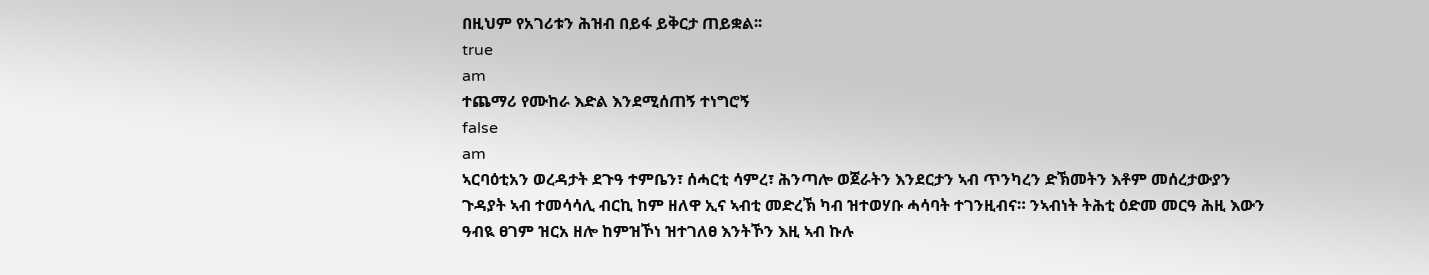በዚህም የአገሪቱን ሕዝብ በይፋ ይቅርታ ጠይቋል፡፡
true
am
ተጨማሪ የሙከራ እድል እንደሚሰጠኝ ተነግሮኝ
false
am
ኣርባዕቲአን ወረዳታት ደጉዓ ተምቤን፣ ሰሓርቲ ሳምረ፣ ሕንጣሎ ወጀራትን እንደርታን ኣብ ጥንካረን ድኽመትን እቶም መሰረታውያን ጉዳያት ኣብ ተመሳሳሊ ብርኪ ከም ዘለዋ ኢና ኣብቲ መድረኽ ካብ ዝተወሃቡ ሓሳባት ተገንዚብና። ንኣብነት ትሕቲ ዕድመ መርዓ ሕዚ እውን ዓብዪ ፀገም ዝርአ ዘሎ ከምዝኾነ ዝተገለፀ እንትኾን እዚ ኣብ ኩሉ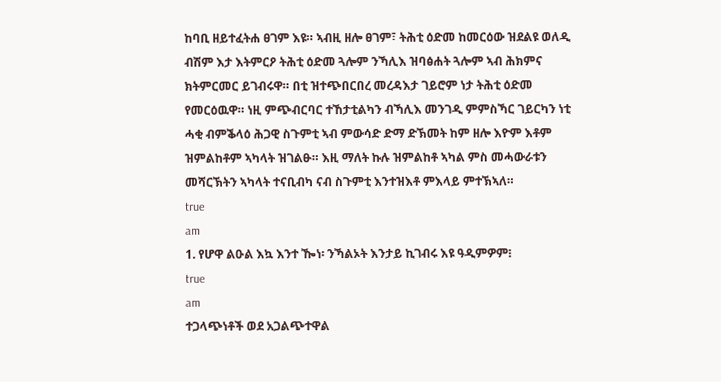ከባቢ ዘይተፈትሐ ፀገም እዩ። ኣብዚ ዘሎ ፀገም፣ ትሕቲ ዕድመ ከመርዕው ዝደልዩ ወለዲ ብሽም እታ እትምርዖ ትሕቲ ዕድመ ጓሎም ንኻሊእ ዝባፅሐት ጓሎም ኣብ ሕክምና ክትምርመር ይገብሩዋ። በቲ ዝተጭበርበረ መረዳእታ ገይሮም ነታ ትሕቲ ዕድመ የመርዕዉዋ። ነዚ ምጭብርባር ተኸታቲልካን ብኻሊእ መንገዲ ምምስኻር ገይርካን ነቲ ሓቂ ብምቕላዕ ሕጋዊ ስጉምቲ ኣብ ምውሳድ ድማ ድኽመት ከም ዘሎ እዮም እቶም ዝምልከቶም ኣካላት ዝገልፁ። እዚ ማለት ኩሉ ዝምልከቶ ኣካል ምስ መሓውራቱን መሻርኽትን ኣካላት ተናቢብካ ናብ ስጉምቲ እንተዝእቶ ምእላይ ምተኽኣለ።
true
am
1. የሆዋ ልዑል እኳ እንተ ዀነ፡ ንኻልኦት እንታይ ኪገብሩ እዩ ዓዲምዎም፧
true
am
ተጋላጭነቶች ወደ አጋልጭተዋል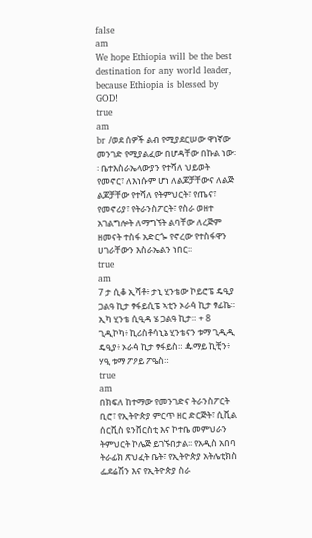false
am
We hope Ethiopia will be the best destination for any world leader, because Ethiopia is blessed by GOD!
true
am
br /ወደ ሰዎች ልብ የሚያደርሠው ዋነኛው መንገድ የሚያልፈው በሆዳቸው በኩል ነው፡፡ ቤተእስራኤላውያን የተሻለ ህይወት የመኖር፣ ለእነሱም ሆነ ለልጆቻቸውና ለልጅ ልጆቻቸው የተሻለ የትምህርት፣ የጤና፣ የመኖሪያ፣ የትራንስፖርት፣ የስራ ወዘተ አገልግሎት ለማግኘት ልባቸው ለረጅም ዘመናት ተስፋ አድርጐ የኖረው የተስፋዋን ሀገራቸውን እስራኤልን ነበር፡፡
true
am
7 ታ ሲቆ ኢሻቶ፥ ታኒ ሂንቴው ኮይሮፔ ዴዒያ ጋልዓ ኪታ ፃፋይሲፔ ኣቲን ኦራꬃ ኪታ ፃፊኬ። ኢካ ሂንቴ ሲዒዳ ሄ ጋልዓ ኪታ። + 8 ጊዲኮካ፥ ኪሪስቶሳኒኔ ሂንቴናን ቱማ ጊዲዲ ዴዒያ፥ ኦራꬃ ኪታ ፃፋይስ። ꬉማይ ኪቺን፥ ሃዒ ቱማ ፖዖይ ፖዔስ።
true
am
በክፍለ ከተማው የመንገድና ትራንስፖርት ቢሮ፣ የኢትዮጵያ ምርጥ ዘር ድርጅት፣ ሲቪል ሰርቪስ ዩንቨርስቲ እና ኮተቤ መምህራን ትምህርት ኮሌጅ ይገኙበታል፡፡ የአዲስ አበባ ትራፊክ ጽህፈት ቤት፣ የኢትዮጵያ አትሌቲክስ ፌደሬሽን እና የኢትዮጵያ ስራ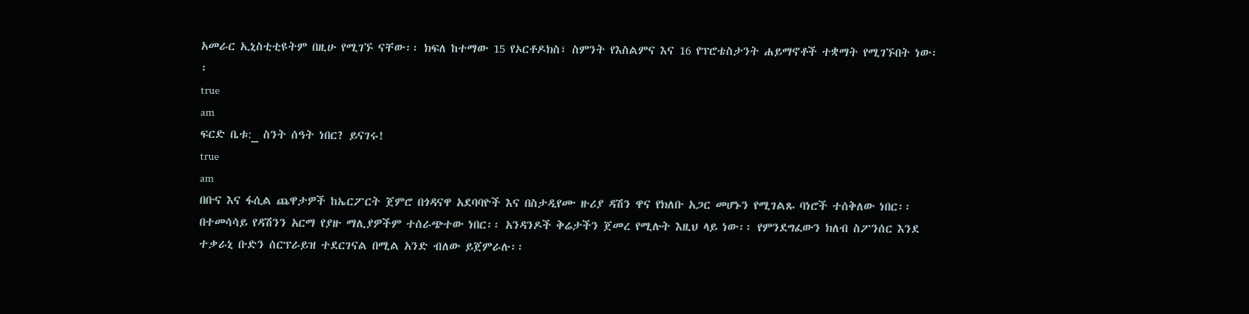አመራር ኢኒስቲቲዩትም በዚሁ የሚገኙ ናቸው፡፡ ክፍለ ከተማው 15 የኦርቶዶክስ፣ ስምንት የእስልምና እና 16 የፕሮቴስታንት ሐይማኖቶች ተቋማት የሚገኙበት ነው፡፡
true
am
ፍርድ ቤቱ:_ ስንት ሰዓት ነበር? ይናገሩ!
true
am
በቡና እና ፋሲል ጨዋታዎች ከኤርፖርት ጀምሮ በጎዳናዋ አደባባዮች እና በስታዲየሙ ዙሪያ ዳሽን ዋና የክለቡ አጋር መሆኑን የሚገልጹ ባነሮች ተሰቅለው ነበር፡፡ በተመሳሳይ የዳሽንን አርማ የያዙ ማሊያዎችም ተሰራጭተው ነበር፡፡ አንዳንዶች ቅሬታችን ጀመረ የሚሉት እዚህ ላይ ነው፡፡ የምንደግፈውን ክለብ ስፖንሰር እንደ ተቃራኒ ቡድን ሰርፕራይዝ ተደርገናል በሚል አንድ ብለው ይጀምራሉ፡፡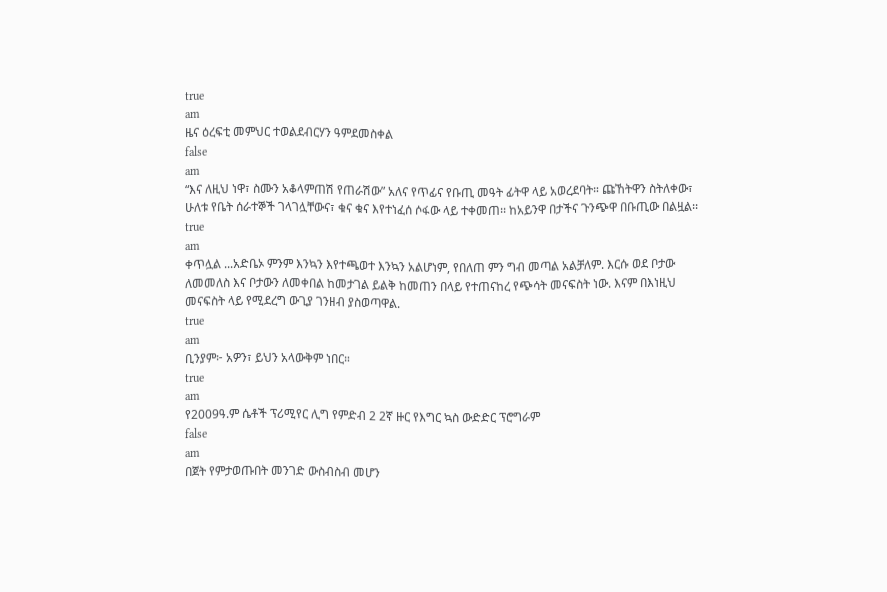true
am
ዜና ዕረፍቲ መምህር ተወልደብርሃን ዓምደመስቀል
false
am
“እና ለዚህ ነዋ፣ ስሙን አቆላምጠሽ የጠራሽው” አለና የጥፊና የቡጢ መዓት ፊትዋ ላይ አወረደባት። ጩኸትዋን ስትለቀው፣ ሁለቱ የቤት ሰራተኞች ገላገሏቸውና፣ ቁና ቁና እየተነፈሰ ሶፋው ላይ ተቀመጠ፡፡ ከአይንዋ በታችና ጉንጭዋ በቡጢው በልዟል፡፡
true
am
ቀጥሏል ...አድቤኦ ምንም እንኳን እየተጫወተ እንኳን አልሆነም, የበለጠ ምን ግብ መጣል አልቻለም. እርሱ ወደ ቦታው ለመመለስ እና ቦታውን ለመቀበል ከመታገል ይልቅ ከመጠን በላይ የተጠናከረ የጭሳት መናፍስት ነው. እናም በእነዚህ መናፍስት ላይ የሚደረግ ውጊያ ገንዘብ ያስወጣዋል.
true
am
ቢንያም፦ አዎን፣ ይህን አላውቅም ነበር።
true
am
የ2009ዓ.ም ሴቶች ፕሪሚየር ሊግ የምድብ 2 2ኛ ዙር የእግር ኳስ ውድድር ፕሮግራም
false
am
በጀት የምታወጡበት መንገድ ውስብስብ መሆን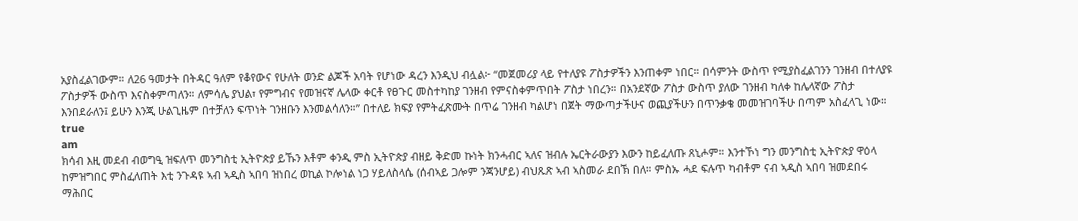አያስፈልገውም። ለ26 ዓመታት በትዳር ዓለም የቆየውና የሁለት ወንድ ልጆች አባት የሆነው ዳረን እንዲህ ብሏል፦ “መጀመሪያ ላይ የተለያዩ ፖስታዎችን እንጠቀም ነበር። በሳምንት ውስጥ የሚያስፈልገንን ገንዘብ በተለያዩ ፖስታዎች ውስጥ እናስቀምጣለን። ለምሳሌ ያህል፣ የምግብና የመዝናኛ ሌላው ቀርቶ የፀጉር መስተካከያ ገንዘብ የምናስቀምጥበት ፖስታ ነበረን። በአንደኛው ፖስታ ውስጥ ያለው ገንዘብ ካለቀ ከሌላኛው ፖስታ እንበደራለን፤ ይሁን እንጂ ሁልጊዜም በተቻለን ፍጥነት ገንዘቡን እንመልሳለን።” በተለይ ክፍያ የምትፈጽሙት በጥሬ ገንዘብ ካልሆነ በጀት ማውጣታችሁና ወጪያችሁን በጥንቃቄ መመዝገባችሁ በጣም አስፈላጊ ነው።
true
am
ክሳብ እዚ መደብ ብወግዒ ዝፍለጥ መንግስቲ ኢትዮጵያ ይኹን እቶም ቀንዲ ምስ ኢትዮጵያ ብዘይ ቅድመ ኩነት ክንሓብር ኣለና ዝብሉ ኤርትራውያን እውን ከይፈለጡ ጸኒሖም። እንተኾነ ግን መንግስቲ ኢትዮጵያ ዋዕላ ከምዝግበር ምስፈለጠት እቲ ንጉዳዩ ኣብ ኣዲስ ኣበባ ዝነበረ ወኪል ኮሎነል ነጋ ሃይለስላሴ (ሰብኣይ ጋሎም ንጃንሆይ) ብህጹጽ ኣብ ኣስመራ ደበኽ በለ። ምስኡ ሓደ ፍሉጥ ካብቶም ናብ ኣዲስ ኣበባ ዝመደበሩ ማሕበር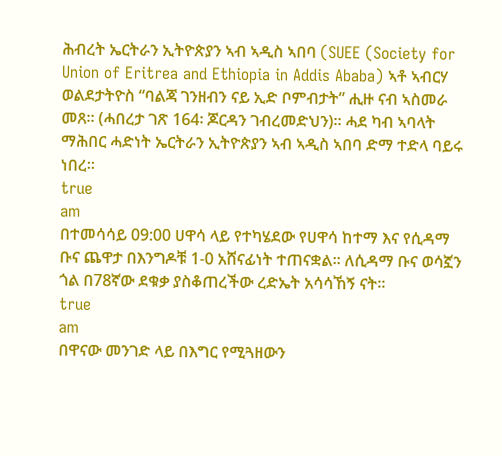ሕብረት ኤርትራን ኢትዮጵያን ኣብ ኣዲስ ኣበባ (SUEE (Society for Union of Eritrea and Ethiopia in Addis Ababa) ኣቶ ኣብርሃ ወልደታትዮስ “ባልጃ ገንዘብን ናይ ኢድ ቦምብታት” ሒዙ ናብ ኣስመራ መጸ። (ሓበረታ ገጽ 164፡ ጆርዳን ገብረመድህን)። ሓደ ካብ ኣባላት ማሕበር ሓድነት ኤርትራን ኢትዮጵያን ኣብ ኣዲስ ኣበባ ድማ ተድላ ባይሩ ነበረ።
true
am
በተመሳሳይ 09:00 ሀዋሳ ላይ የተካሄደው የሀዋሳ ከተማ እና የሲዳማ ቡና ጨዋታ በእንግዶቹ 1-0 አሸናፊነት ተጠናቋል፡፡ ለሲዳማ ቡና ወሳኟን ጎል በ78ኛው ደቁቃ ያስቆጠረችው ረድኤት አሳሳኸኝ ናት፡፡
true
am
በዋናው መንገድ ላይ በእግር የሚጓዘውን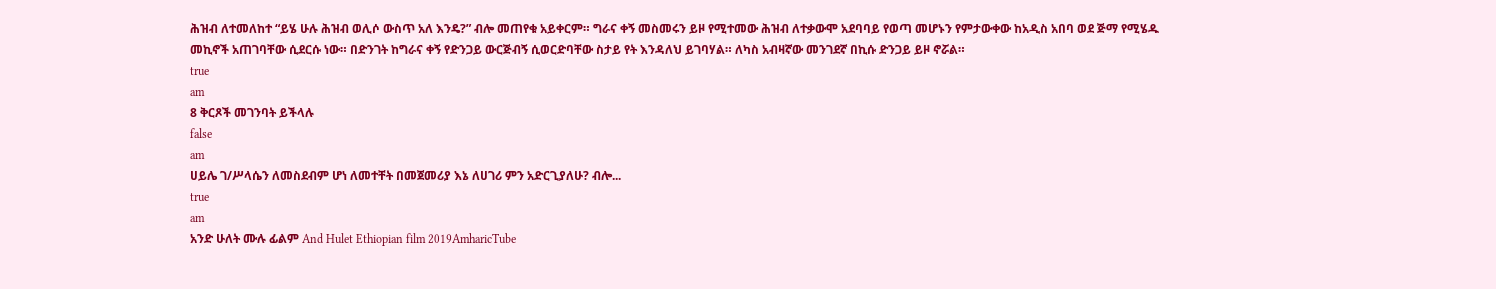ሕዝብ ለተመለከተ “ይሄ ሁሉ ሕዝብ ወሊሶ ውስጥ አለ እንዴ?” ብሎ መጠየቁ አይቀርም። ግራና ቀኝ መስመሩን ይዞ የሚተመው ሕዝብ ለተቃውሞ አደባባይ የወጣ መሆኑን የምታውቀው ከአዲስ አበባ ወደ ጅማ የሚሄዱ መኪኖች አጠገባቸው ሲደርሱ ነው። በድንገት ከግራና ቀኝ የድንጋይ ውርጅብኝ ሲወርድባቸው ስታይ የት እንዳለህ ይገባሃል። ለካስ አብዛኛው መንገደኛ በኪሱ ድንጋይ ይዞ ኖሯል።
true
am
8 ቅርጾች መገንባት ይችላሉ
false
am
ሀይሌ ገ/ሥላሴን ለመስደብም ሆነ ለመተቸት በመጀመሪያ እኔ ለሀገሪ ምን አድርጊያለሁ? ብሎ...
true
am
አንድ ሁለት ሙሉ ፊልም And Hulet Ethiopian film 2019AmharicTube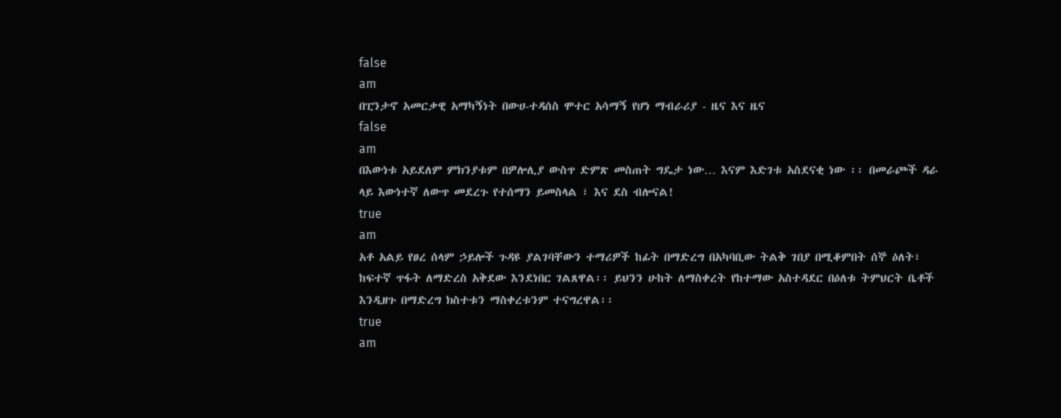false
am
በፒንታኖ አመርቃዊ አማካኝነት በውሀ-ተዳሰስ ሞተር አሳማኝ የሆነ ማብራሪያ - ዜና እና ዜና
false
am
በእውነቱ አይደለም ምክንያቱም በዎሎሊያ ውስጥ ድምጽ መስጠት ግዴታ ነው… እናም እድገቱ አስደናቂ ነው ፡፡ በመራጮች ዳራ ላይ እውነተኛ ለውጥ መደረጉ የተሰማን ይመስላል ፣ እና ደስ ብሎናል!
true
am
አቶ አልይ የፀረ ሰላም ኃይሎች ጉዳዩ ያልገባቸውን ተማሪዎች ከፊት በማድረግ በአካባቢው ትልቅ ገበያ በሚቆምበት ሰኞ ዕለት፣ ከፍተኛ ጥፋት ለማድረስ አቅደው እንደነበር ገልጸዋል፡፡ ይህንን ሁከት ለማስቀረት የከተማው አስተዳደር በዕለቱ ትምህርት ቤቶች እንዲዘጉ በማድረግ ክስተቱን ማስቀረቱንም ተናግረዋል፡፡
true
am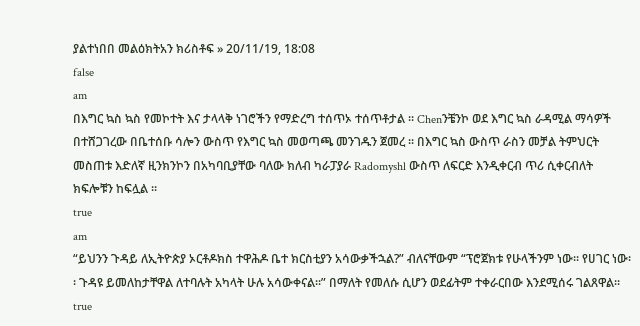ያልተነበበ መልዕክትአን ክሪስቶፍ » 20/11/19, 18:08
false
am
በእግር ኳስ ኳስ የመኮተት እና ታላላቅ ነገሮችን የማድረግ ተሰጥኦ ተሰጥቶታል ፡፡ Chenንቼንኮ ወደ እግር ኳስ ራዳሚል ማሳዎች በተሸጋገረው በቤተሰቡ ሳሎን ውስጥ የእግር ኳስ መወጣጫ መንገዱን ጀመረ ፡፡ በእግር ኳስ ውስጥ ራስን መቻል ትምህርት መስጠቱ እድለኛ ዚንክንኮን በአካባቢያቸው ባለው ክለብ ካራፓያራ Radomyshl ውስጥ ለፍርድ እንዲቀርብ ጥሪ ሲቀርብለት ክፍሎቹን ከፍሏል ፡፡
true
am
“ይህንን ጉዳይ ለኢትዮጵያ ኦርቶዶክስ ተዋሕዶ ቤተ ክርስቲያን አሳውቃችኋል?” ብለናቸውም “ፕሮጀክቱ የሁላችንም ነው፡፡ የሀገር ነው፡፡ ጉዳዩ ይመለከታቸዋል ለተባሉት አካላት ሁሉ አሳውቀናል፡፡” በማለት የመለሱ ሲሆን ወደፊትም ተቀራርበው እንደሚሰሩ ገልጸዋል፡፡
true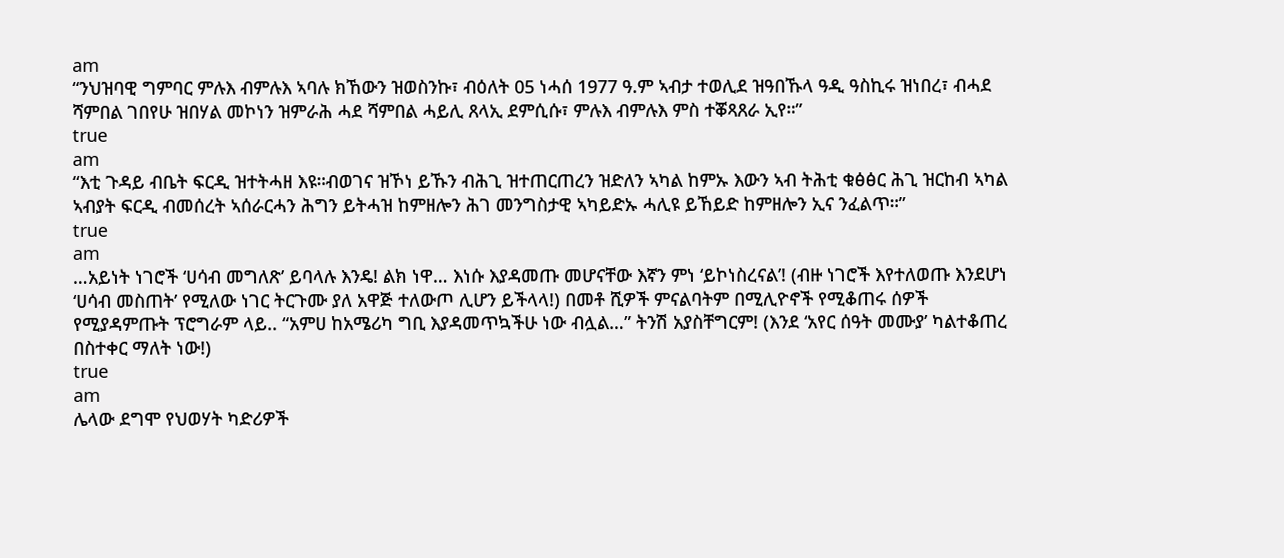am
“ንህዝባዊ ግምባር ምሉእ ብምሉእ ኣባሉ ክኸውን ዝወስንኩ፣ ብዕለት 05 ነሓሰ 1977 ዓ.ም ኣብታ ተወሊደ ዝዓበኹላ ዓዲ ዓስኪሩ ዝነበረ፣ ብሓደ ሻምበል ገበየሁ ዝበሃል መኮነን ዝምራሕ ሓደ ሻምበል ሓይሊ ጸላኢ ደምሲሱ፣ ምሉእ ብምሉእ ምስ ተቖጻጸራ ኢየ።”
true
am
“እቲ ጉዳይ ብቤት ፍርዲ ዝተትሓዘ እዩ።ብወገና ዝኾነ ይኹን ብሕጊ ዝተጠርጠረን ዝድለን ኣካል ከምኡ እውን ኣብ ትሕቲ ቁፅፅር ሕጊ ዝርከብ ኣካል ኣብያት ፍርዲ ብመሰረት ኣሰራርሓን ሕግን ይትሓዝ ከምዘሎን ሕገ መንግስታዊ ኣካይድኡ ሓሊዩ ይኸይድ ከምዘሎን ኢና ንፈልጥ።”
true
am
…አይነት ነገሮች ‘ሀሳብ መግለጽ’ ይባላሉ እንዴ! ልክ ነዋ… እነሱ እያዳመጡ መሆናቸው እኛን ምነ ‘ይኮነስረናል’! (ብዙ ነገሮች እየተለወጡ እንደሆነ ‘ሀሳብ መስጠት’ የሚለው ነገር ትርጉሙ ያለ አዋጅ ተለውጦ ሊሆን ይችላላ!) በመቶ ሺዎች ምናልባትም በሚሊዮኖች የሚቆጠሩ ሰዎች የሚያዳምጡት ፕሮግራም ላይ.. “አምሀ ከአሜሪካ ግቢ እያዳመጥኳችሁ ነው ብሏል…” ትንሽ አያስቸግርም! (እንደ ‘አየር ሰዓት መሙያ’ ካልተቆጠረ በስተቀር ማለት ነው!)
true
am
ሌላው ደግሞ የህወሃት ካድሪዎች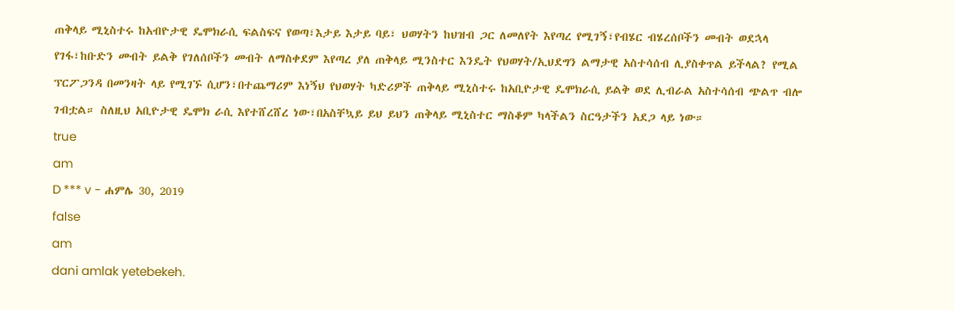ጠቅላይ ሚኒስተሩ ከአብዮታዊ ዴሞክራሲ ፍልስፍና የወጣ፣እታይ እታይ ባይ፣ ህወሃትን ከህዝብ ጋር ለመለየት እየጣረ የሚገኝ፣የብሄር ብሄረሰቦችን መብት ወደኋላ የገፋ፣ከቡድን መብት ይልቅ የገለሰቦችን መብት ለማስቀደም እየጣረ ያለ ጠቅላይ ሚንስተር እንዴት የህወሃት/ኢህደግን ልማታዊ አስተሳሰብ ሊያስቀጥል ይችላል? የሚል ፕርፖጋንዳ በመንዛት ላይ የሚገኙ ሲሆን፣በተጨማሪም እነኝህ የህወሃት ካድሪዎች ጠቅላይ ሚኒስተሩ ከአቢዮታዊ ዴሞክራሲ ይልቅ ወደ ሊብራል አስተሳሰብ ጭልጥ ብሎ ገብቷል። ስለዚህ አቢዮታዊ ዴሞክ ራሲ እየተሸረሸረ ነው፣በአስቸኳይ ይህ ይህን ጠቅላይ ሚኒስተር ማስቆም ካላችልን ስርዓታችን አደጋ ላይ ነው።
true
am
D *** v - ሐምሌ 30, 2019
false
am
dani amlak yetebekeh.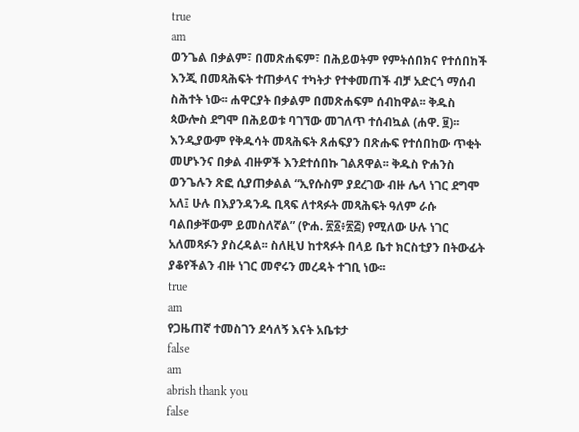true
am
ወንጌል በቃልም፣ በመጽሐፍም፣ በሕይወትም የምትሰበክና የተሰበከች እንጂ በመጻሕፍት ተጠቃላና ተካትታ የተቀመጠች ብቻ አድርጎ ማሰብ ስሕተት ነው፡፡ ሐዋርያት በቃልም በመጽሐፍም ሰብከዋል፡፡ ቅዱስ ጳውሎስ ደግሞ በሕይወቱ ባገኘው መገለጥ ተሰብኳል (ሐዋ. ፱)፡፡ እንዲያውም የቅዱሳት መጻሕፍት ጸሐፍያን በጽሑፍ የተሰበከው ጥቂት መሆኑንና በቃል ብዙዎች እንደተሰበኩ ገልጸዋል፡፡ ቅዱስ ዮሐንስ ወንጌሉን ጽፎ ሲያጠቃልል “ኢየሱስም ያደረገው ብዙ ሌላ ነገር ደግሞ አለ፤ ሁሉ በእያንዳንዱ ቢጻፍ ለተጻፉት መጻሕፍት ዓለም ራሱ ባልበቃቸውም ይመስለኛል” (ዮሐ. ፳፩፥፳፭) የሚለው ሁሉ ነገር አለመጻፉን ያስረዳል፡፡ ስለዚህ ከተጻፉት በላይ ቤተ ክርስቲያን በትውፊት ያቆየችልን ብዙ ነገር መኖሩን መረዳት ተገቢ ነው፡፡
true
am
የጋዜጠኛ ተመስገን ደሳለኝ እናት አቤቱታ
false
am
abrish thank you
false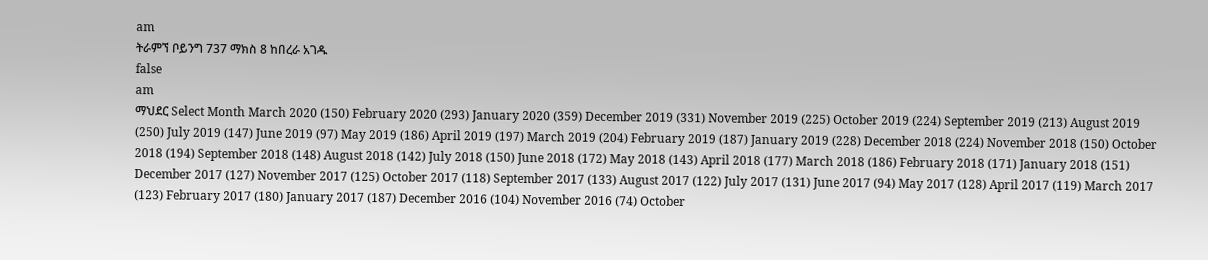am
ትራምኘ ቦይንግ 737 ማክስ 8 ከበረራ አገዱ
false
am
ማህደር Select Month March 2020 (150) February 2020 (293) January 2020 (359) December 2019 (331) November 2019 (225) October 2019 (224) September 2019 (213) August 2019 (250) July 2019 (147) June 2019 (97) May 2019 (186) April 2019 (197) March 2019 (204) February 2019 (187) January 2019 (228) December 2018 (224) November 2018 (150) October 2018 (194) September 2018 (148) August 2018 (142) July 2018 (150) June 2018 (172) May 2018 (143) April 2018 (177) March 2018 (186) February 2018 (171) January 2018 (151) December 2017 (127) November 2017 (125) October 2017 (118) September 2017 (133) August 2017 (122) July 2017 (131) June 2017 (94) May 2017 (128) April 2017 (119) March 2017 (123) February 2017 (180) January 2017 (187) December 2016 (104) November 2016 (74) October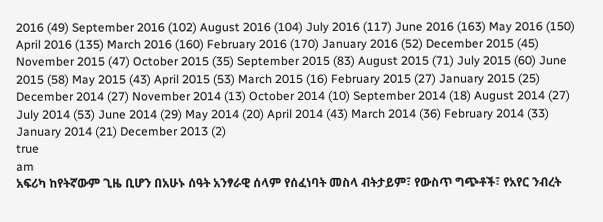2016 (49) September 2016 (102) August 2016 (104) July 2016 (117) June 2016 (163) May 2016 (150) April 2016 (135) March 2016 (160) February 2016 (170) January 2016 (52) December 2015 (45) November 2015 (47) October 2015 (35) September 2015 (83) August 2015 (71) July 2015 (60) June 2015 (58) May 2015 (43) April 2015 (53) March 2015 (16) February 2015 (27) January 2015 (25) December 2014 (27) November 2014 (13) October 2014 (10) September 2014 (18) August 2014 (27) July 2014 (53) June 2014 (29) May 2014 (20) April 2014 (43) March 2014 (36) February 2014 (33) January 2014 (21) December 2013 (2)
true
am
አፍሪካ ከየትኛውም ጊዜ ቢሆን በአሁኑ ሰዓት አንፃራዊ ሰላም የሰፈነባት መስላ ብትታይም፣ የውስጥ ግጭቶች፣ የአየር ንብረት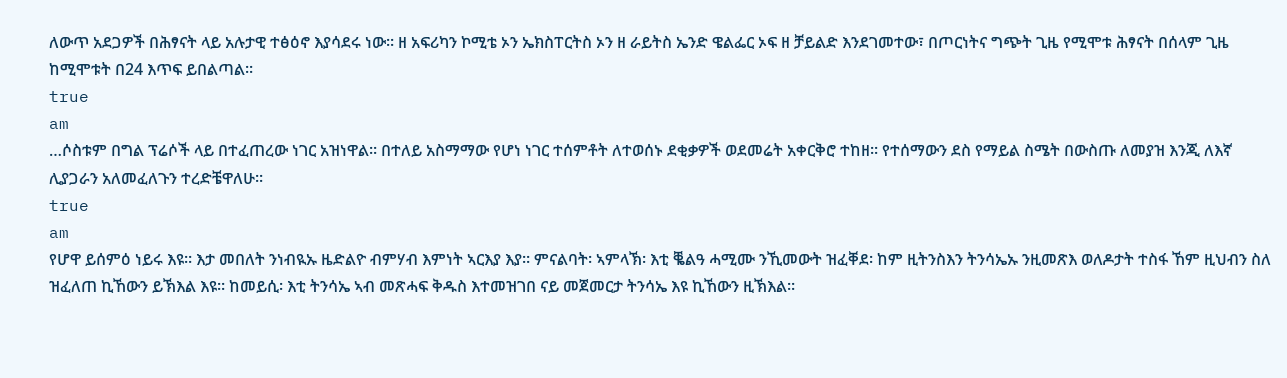ለውጥ አደጋዎች በሕፃናት ላይ አሉታዊ ተፅዕኖ እያሳደሩ ነው፡፡ ዘ አፍሪካን ኮሚቴ ኦን ኤክስፐርትስ ኦን ዘ ራይትስ ኤንድ ዌልፌር ኦፍ ዘ ቻይልድ እንደገመተው፣ በጦርነትና ግጭት ጊዜ የሚሞቱ ሕፃናት በሰላም ጊዜ ከሚሞቱት በ24 እጥፍ ይበልጣል፡፡
true
am
…ሶስቱም በግል ፕሬሶች ላይ በተፈጠረው ነገር አዝነዋል፡፡ በተለይ አስማማው የሆነ ነገር ተሰምቶት ለተወሰኑ ደቂቃዎች ወደመሬት አቀርቅሮ ተከዘ፡፡ የተሰማውን ደስ የማይል ስሜት በውስጡ ለመያዝ እንጂ ለእኛ ሊያጋራን አለመፈለጉን ተረድቼዋለሁ፡፡
true
am
የሆዋ ይሰምዕ ነይሩ እዩ። እታ መበለት ንነብዪኡ ዜድልዮ ብምሃብ እምነት ኣርእያ እያ። ምናልባት፡ ኣምላኽ፡ እቲ ቘልዓ ሓሚሙ ንኺመውት ዝፈቐደ፡ ከም ዚትንስእን ትንሳኤኡ ንዚመጽእ ወለዶታት ተስፋ ኸም ዚህብን ስለ ዝፈለጠ ኪኸውን ይኽእል እዩ። ከመይሲ፡ እቲ ትንሳኤ ኣብ መጽሓፍ ቅዱስ እተመዝገበ ናይ መጀመርታ ትንሳኤ እዩ ኪኸውን ዚኽእል።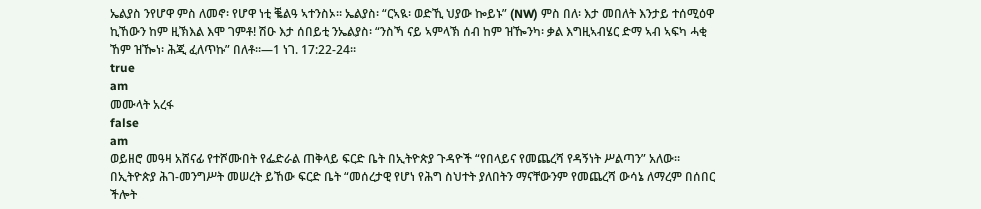ኤልያስ ንየሆዋ ምስ ለመኖ፡ የሆዋ ነቲ ቘልዓ ኣተንስኦ። ኤልያስ፡ “ርኣዪ፡ ወድኺ ህያው ኰይኑ” (NW) ምስ በለ፡ እታ መበለት እንታይ ተሰሚዕዋ ኪኸውን ከም ዚኽእል እሞ ገምቶ! ሽዑ እታ ሰበይቲ ንኤልያስ፡ “ንስኻ ናይ ኣምላኽ ሰብ ከም ዝዀንካ፡ ቃል እግዚኣብሄር ድማ ኣብ ኣፍካ ሓቂ ኸም ዝዀነ፡ ሕጂ ፈለጥኩ” በለቶ።—1 ነገ. 17:22-24።
true
am
መሙላት አረፋ
false
am
ወይዘሮ መዓዛ አሸናፊ የተሾሙበት የፌድራል ጠቅላይ ፍርድ ቤት በኢትዮጵያ ጉዳዮች “የበላይና የመጨረሻ የዳኝነት ሥልጣን” አለው። በኢትዮጵያ ሕገ-መንግሥት መሠረት ይኸው ፍርድ ቤት “መሰረታዊ የሆነ የሕግ ስህተት ያለበትን ማናቸውንም የመጨረሻ ውሳኔ ለማረም በሰበር ችሎት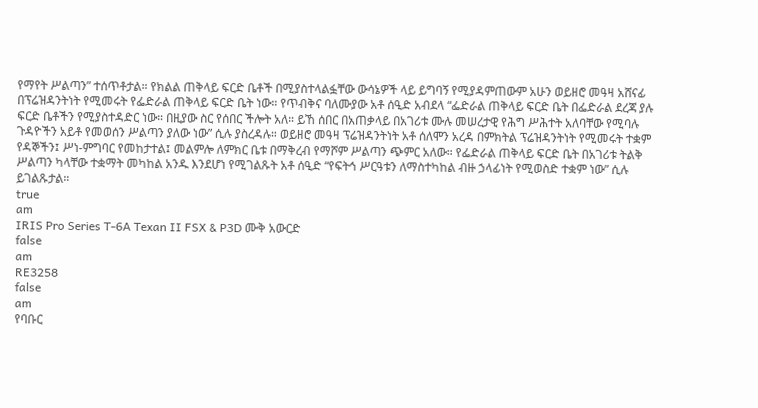የማየት ሥልጣን” ተሰጥቶታል። የክልል ጠቅላይ ፍርድ ቤቶች በሚያስተላልፏቸው ውሳኔዎች ላይ ይግባኝ የሚያዳምጠውም አሁን ወይዘሮ መዓዛ አሸናፊ በፕሬዝዳንትነት የሚመሩት የፌድራል ጠቅላይ ፍርድ ቤት ነው። የጥብቅና ባለሙያው አቶ ሰዒድ አብደላ “ፌድራል ጠቅላይ ፍርድ ቤት በፌድራል ደረጃ ያሉ ፍርድ ቤቶችን የሚያስተዳድር ነው። በዚያው ስር የሰበር ችሎት አለ። ይኸ ሰበር በአጠቃላይ በአገሪቱ ሙሉ መሠረታዊ የሕግ ሥሕተት አለባቸው የሚባሉ ጉዳዮችን አይቶ የመወሰን ሥልጣን ያለው ነው” ሲሉ ያስረዳሉ። ወይዘሮ መዓዛ ፕሬዝዳንትነት አቶ ሰለሞን አረዳ በምክትል ፕሬዝዳንትነት የሚመሩት ተቋም የዳኞችን፤ ሥነ-ምግባር የመከታተል፤ መልምሎ ለምክር ቤቱ በማቅረብ የማሾም ሥልጣን ጭምር አለው። የፌድራል ጠቅላይ ፍርድ ቤት በአገሪቱ ትልቅ ሥልጣን ካላቸው ተቋማት መካከል አንዱ እንደሆነ የሚገልጹት አቶ ሰዒድ “የፍትኅ ሥርዓቱን ለማስተካከል ብዙ ኃላፊነት የሚወስድ ተቋም ነው” ሲሉ ይገልጹታል።
true
am
IRIS Pro Series T-6A Texan II FSX & P3D ሙቅ አውርድ
false
am
RE3258
false
am
የባቡር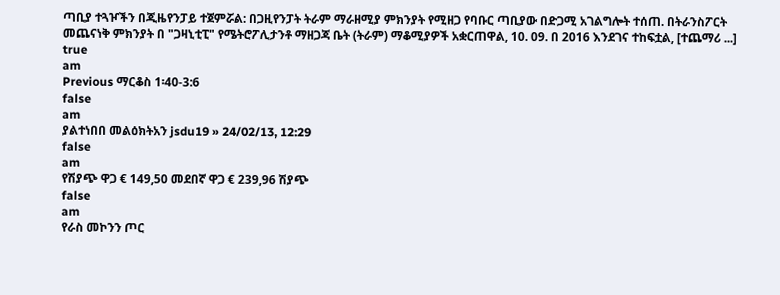ጣቢያ ተጓዦችን በጂዜየንፓይ ተጀምሯል: በጋዚየንፓት ትራም ማራዘሚያ ምክንያት የሚዘጋ የባቡር ጣቢያው በድጋሚ አገልግሎት ተሰጠ. በትራንስፖርት መጨናነቅ ምክንያት በ "ጋዛኒቲፒ" የሜትሮፖሊታንቶ ማዘጋጃ ቤት (ትራም) ማቆሚያዎች አቋርጠዋል, 10. 09. በ 2016 እንደገና ተከፍቷል, [ተጨማሪ ...]
true
am
Previous ማርቆስ 1፡40-3:6
false
am
ያልተነበበ መልዕክትአን jsdu19 » 24/02/13, 12:29
false
am
የሽያጭ ዋጋ € 149,50 መደበኛ ዋጋ € 239,96 ሽያጭ
false
am
የራስ መኮንን ጦር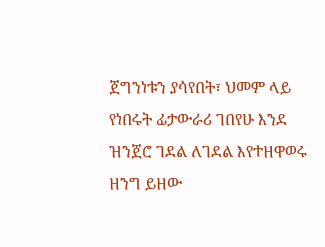ጀግንነቱን ያሳየበት፣ ህመም ላይ የነበሩት ፊታውራሪ ገበየሁ እንደ ዝንጀሮ ገደል ለገደል እየተዘዋወሩ ዘንግ ይዘው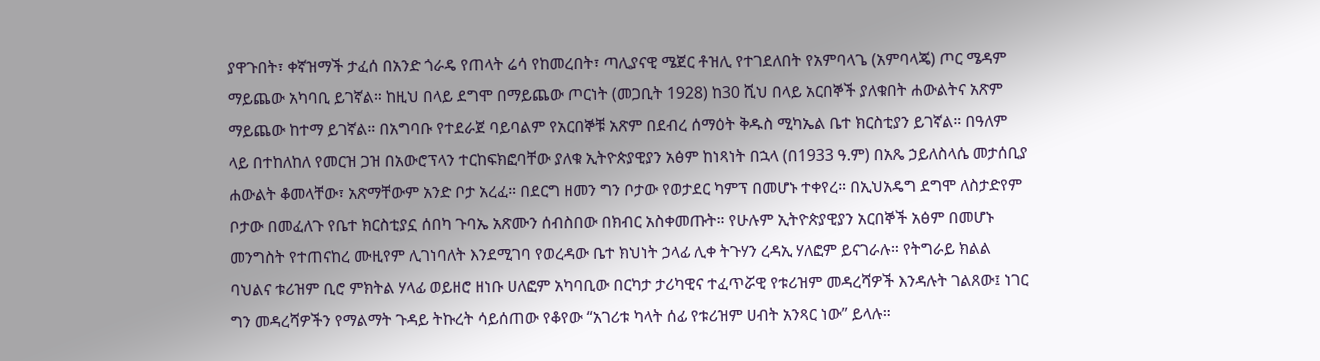ያዋጉበት፣ ቀኛዝማች ታፈሰ በአንድ ጎራዴ የጠላት ሬሳ የከመረበት፣ ጣሊያናዊ ሜጀር ቶዝሊ የተገደለበት የአምባላጌ (አምባላጄ) ጦር ሜዳም ማይጨው አካባቢ ይገኛል። ከዚህ በላይ ደግሞ በማይጨው ጦርነት (መጋቢት 1928) ከ30 ሺህ በላይ አርበኞች ያለቁበት ሐውልትና አጽም ማይጨው ከተማ ይገኛል። በአግባቡ የተደራጀ ባይባልም የአርበኞቹ አጽም በደብረ ሰማዕት ቅዱስ ሚካኤል ቤተ ክርስቲያን ይገኛል። በዓለም ላይ በተከለከለ የመርዝ ጋዝ በአውሮፕላን ተርከፍክፎባቸው ያለቁ ኢትዮጵያዊያን አፅም ከነጻነት በኋላ (በ1933 ዓ.ም) በአጼ ኃይለስላሴ መታሰቢያ ሐውልት ቆመላቸው፣ አጽማቸውም አንድ ቦታ አረፈ። በደርግ ዘመን ግን ቦታው የወታደር ካምፕ በመሆኑ ተቀየረ። በኢህአዴግ ደግሞ ለስታድየም ቦታው በመፈለጉ የቤተ ክርስቲያኗ ሰበካ ጉባኤ አጽሙን ሰብስበው በክብር አስቀመጡት። የሁሉም ኢትዮጵያዊያን አርበኞች አፅም በመሆኑ መንግስት የተጠናከረ ሙዚየም ሊገነባለት እንደሚገባ የወረዳው ቤተ ክህነት ኃላፊ ሊቀ ትጉሃን ረዳኢ ሃለፎም ይናገራሉ። የትግራይ ክልል ባህልና ቱሪዝም ቢሮ ምክትል ሃላፊ ወይዘሮ ዘነቡ ሀለፎም አካባቢው በርካታ ታሪካዊና ተፈጥሯዊ የቱሪዝም መዳረሻዎች እንዳሉት ገልጸው፤ ነገር ግን መዳረሻዎችን የማልማት ጉዳይ ትኩረት ሳይሰጠው የቆየው “አገሪቱ ካላት ሰፊ የቱሪዝም ሀብት አንጻር ነው” ይላሉ።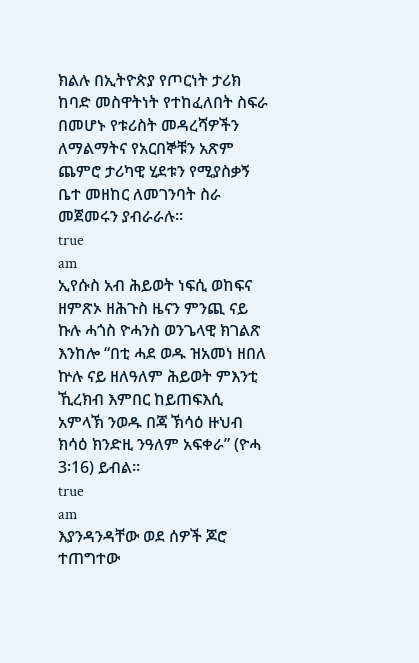ክልሉ በኢትዮጵያ የጦርነት ታሪክ ከባድ መስዋትነት የተከፈለበት ስፍራ በመሆኑ የቱሪስት መዳረሻዎችን ለማልማትና የአርበኞቹን አጽም ጨምሮ ታሪካዊ ሂደቱን የሚያስቃኝ ቤተ መዘከር ለመገንባት ስራ መጀመሩን ያብራራሉ።
true
am
ኢየሱስ አብ ሕይወት ነፍሲ ወከፍና ዘምጽኦ ዘሕጉስ ዜናን ምንጪ ናይ ኩሉ ሓጎስ ዮሓንስ ወንጌላዊ ክገልጽ እንከሎ “በቲ ሓደ ወዱ ዝአመነ ዘበለ ኵሉ ናይ ዘለዓለም ሕይወት ምእንቲ ኺረክብ እምበር ከይጠፍእሲ አምላኽ ንወዱ በጃ ኽሳዕ ዙህብ ክሳዕ ክንድዚ ንዓለም አፍቀራ” (ዮሓ 3፡16) ይብል።
true
am
እያንዳንዳቸው ወደ ሰዎች ጆሮ ተጠግተው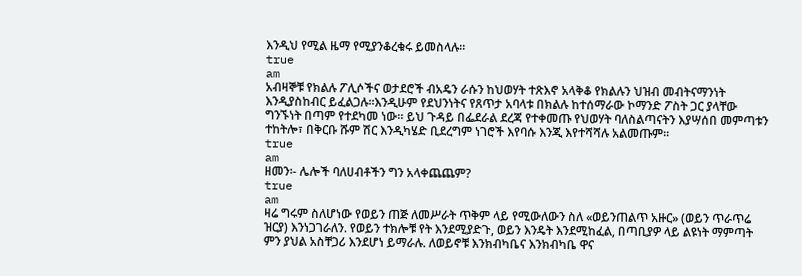እንዲህ የሚል ዜማ የሚያንቆረቁሩ ይመስላሉ።
true
am
አብዛኞቹ የክልሉ ፖሊሶችና ወታደሮች ብአዴን ራሱን ከህወሃት ተጽእኖ አላቅቆ የክልሉን ህዝብ መብትናማንነት እንዲያስከብር ይፈልጋሉ።እንዲሁም የደህንነትና የጸጥታ አባላቱ በክልሉ ከተሰማራው ኮማንድ ፖስት ጋር ያላቸው ግንኙነት በጣም የተደካመ ነው። ይህ ጉዳይ በፌደራል ደረጃ የተቀመጡ የህወሃት ባለስልጣናትን እያሣሰበ መምጣቱን ተከትሎ፣ በቅርቡ ሹም ሽር እንዲካሄድ ቢደረግም ነገሮች እየባሱ እንጂ እየተሻሻሉ አልመጡም።
true
am
ዘመን፡- ሌሎች ባለሀብቶችን ግን አላቀጨጨም?
true
am
ዛሬ ግሩም ስለሆነው የወይን ጠጅ ለመሥራት ጥቅም ላይ የሚውለውን ስለ «ወይንጠልጥ አዙር» (ወይን ጥራጥሬ ዝርያ) እንነጋገራለን. የወይን ተክሎቹ የት እንደሚያድጉ, ወይን እንዴት እንደሚከፈል, በጣቢያዎ ላይ ልዩነት ማምጣት ምን ያህል አስቸጋሪ እንደሆነ ይማራሉ. ለወይኖቹ እንክብካቤና እንክብካቤ ዋና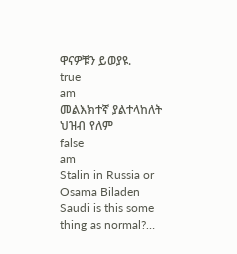ዋናዎቹን ይወያዩ.
true
am
መልእክተኛ ያልተላከለት ህዝብ የለም
false
am
Stalin in Russia or Osama Biladen Saudi is this some thing as normal?…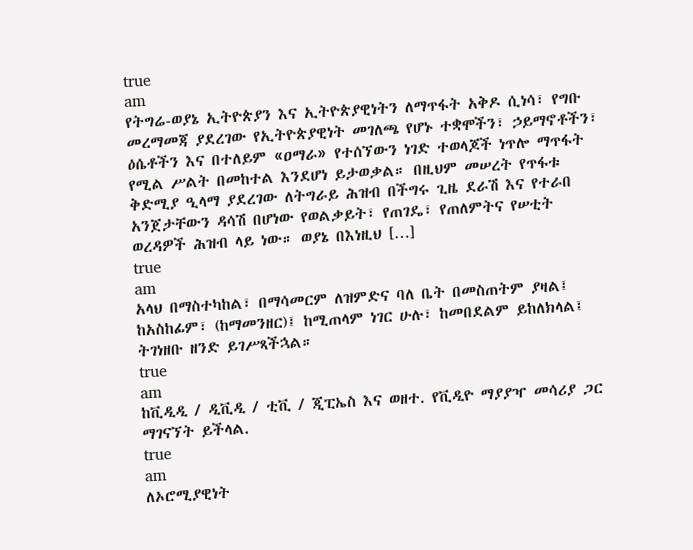true
am
የትግሬ-ወያኔ ኢትዮጵያን እና ኢትዮጵያዊነትን ለማጥፋት አቅዶ ሲነሳ፣ የግቡ መረማመጃ ያደረገው የኢትዮጵያዊነት መገለጫ የሆኑ ተቋሞችን፣ ኃይማኖቶችን፣ ዕሴቶችን እና በተለይም «ዐማራ» የተሰኘውን ነገድ ተወላጆች ነጥሎ ማጥፋት የሚል ሥልት በመከተል እንደሆነ ይታወቃል። በዚህም መሠረት የጥፋቱ ቅድሚያ ዒላማ ያደረገው ለትግራይ ሕዝብ በችግሩ ጊዜ ደራሽ እና የተራበ አንጀታቸውን ዳሳሽ በሆነው የወልቃይት፣ የጠገዴ፣ የጠለምትና የሠቲት ወረዳዎች ሕዝብ ላይ ነው። ወያኔ በእነዚህ […]
true
am
አላህ በማስተካከል፣ በማሳመርም ለዝምድና ባለ ቤት በመስጠትም ያዛል፤ ከአስከፊም፣ (ከማመንዘር)፤ ከሚጠላም ነገር ሁሉ፣ ከመበደልም ይከለክላል፤ ትገነዘቡ ዘንድ ይገሥጻችኋል።
true
am
ከቪዲዲ / ዲቪዲ / ቲቪ / ጂፒኤስ እና ወዘተ. የቪዲዮ ማያያዣ መሳሪያ ጋር ማገናኘት ይችላል.
true
am
ለኦሮሚያዊነት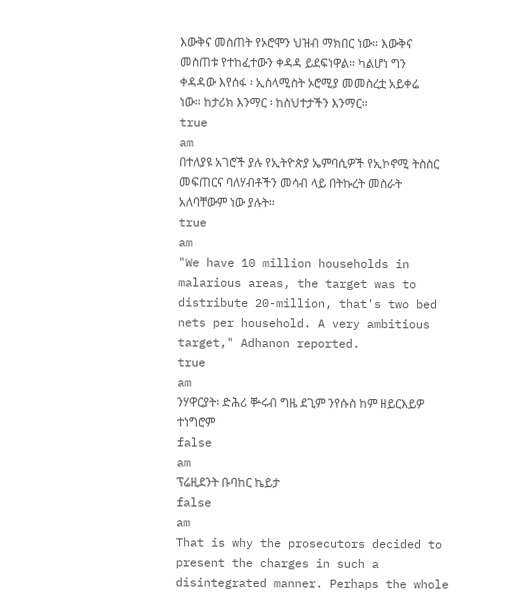እውቅና መስጠት የኦሮሞን ህዝብ ማክበር ነው። እውቅና መስጠቱ የተከፈተውን ቀዳዳ ይደፍነዋል። ካልሆነ ግን ቀዳዳው እየሰፋ ፡ ኢስላሚስት ኦሮሚያ መመስረቷ አይቀሬ ነው። ከታሪክ እንማር ፡ ከስህተታችን እንማር።
true
am
በተለያዩ አገሮች ያሉ የኢትዮጵያ ኤምባሲዎች የኢኮኖሚ ትስስር መፍጠርና ባለሃብቶችን መሳብ ላይ በትኩረት መስራት አለባቸውም ነው ያሉት።
true
am
"We have 10 million households in malarious areas, the target was to distribute 20-million, that's two bed nets per household. A very ambitious target," Adhanon reported.
true
am
ንሃዋርያት፡ ድሕሪ ቝሩብ ግዜ ደጊም ንየሱስ ከም ዘይርእይዎ ተነግሮም
false
am
ፕሬዚደንት ቡባከር ኬይታ
false
am
That is why the prosecutors decided to present the charges in such a disintegrated manner. Perhaps the whole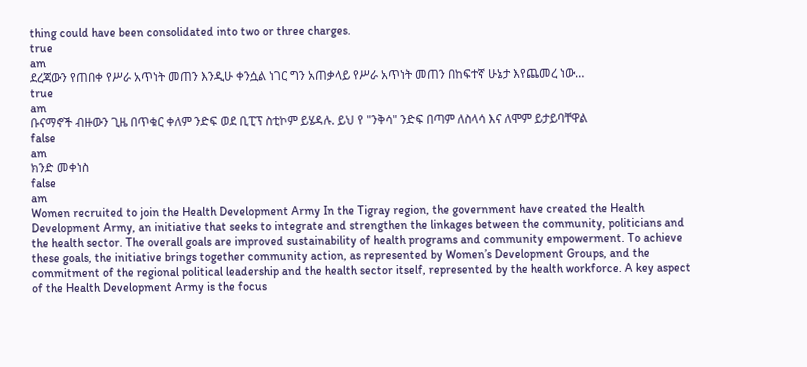thing could have been consolidated into two or three charges.
true
am
ደረጃውን የጠበቀ የሥራ አጥነት መጠን እንዲሁ ቀንሷል ነገር ግን አጠቃላይ የሥራ አጥነት መጠን በከፍተኛ ሁኔታ እየጨመረ ነው…
true
am
ቡናማኖች ብዙውን ጊዜ በጥቁር ቀለም ንድፍ ወደ ቢፒፕ ስቲኮም ይሄዳሉ. ይህ የ "ንቅሳ" ንድፍ በጣም ለስላሳ እና ለሞም ይታይባቸዋል
false
am
ክንድ መቀነስ
false
am
Women recruited to join the Health Development Army In the Tigray region, the government have created the Health Development Army, an initiative that seeks to integrate and strengthen the linkages between the community, politicians and the health sector. The overall goals are improved sustainability of health programs and community empowerment. To achieve these goals, the initiative brings together community action, as represented by Women’s Development Groups, and the commitment of the regional political leadership and the health sector itself, represented by the health workforce. A key aspect of the Health Development Army is the focus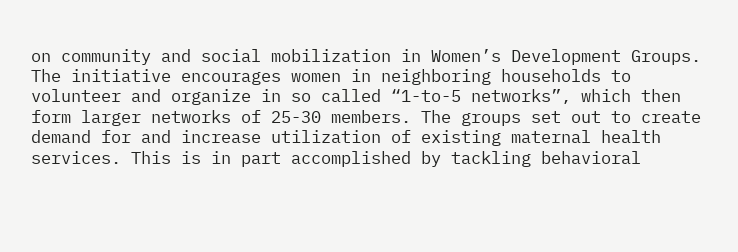on community and social mobilization in Women’s Development Groups. The initiative encourages women in neighboring households to volunteer and organize in so called “1-to-5 networks”, which then form larger networks of 25-30 members. The groups set out to create demand for and increase utilization of existing maternal health services. This is in part accomplished by tackling behavioral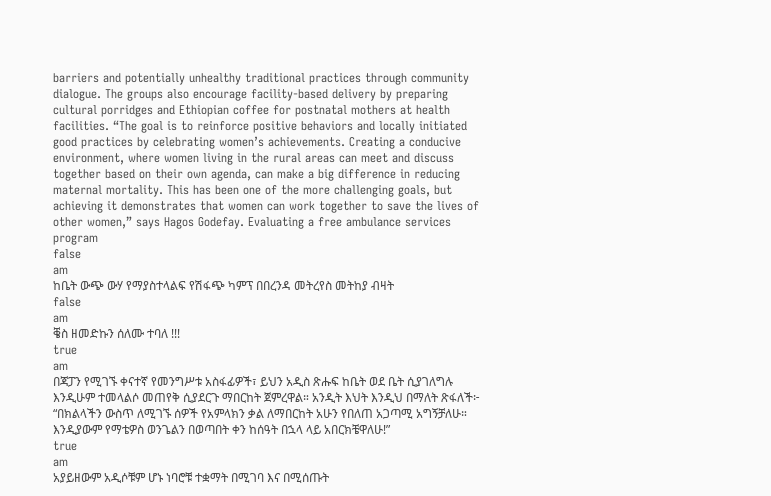barriers and potentially unhealthy traditional practices through community dialogue. The groups also encourage facility-based delivery by preparing cultural porridges and Ethiopian coffee for postnatal mothers at health facilities. “The goal is to reinforce positive behaviors and locally initiated good practices by celebrating women’s achievements. Creating a conducive environment, where women living in the rural areas can meet and discuss together based on their own agenda, can make a big difference in reducing maternal mortality. This has been one of the more challenging goals, but achieving it demonstrates that women can work together to save the lives of other women,” says Hagos Godefay. Evaluating a free ambulance services program
false
am
ከቤት ውጭ ውሃ የማያስተላልፍ የሽፋጭ ካምፕ በበረንዳ መትረየስ መትከያ ብዛት
false
am
ቔስ ዘመድኩን ሰለሙ ተባለ !!!
true
am
በጃፓን የሚገኙ ቀናተኛ የመንግሥቱ አስፋፊዎች፣ ይህን አዲስ ጽሑፍ ከቤት ወደ ቤት ሲያገለግሉ እንዲሁም ተመላልሶ መጠየቅ ሲያደርጉ ማበርከት ጀምረዋል። አንዲት እህት እንዲህ በማለት ጽፋለች፦ “በክልላችን ውስጥ ለሚገኙ ሰዎች የአምላክን ቃል ለማበርከት አሁን የበለጠ አጋጣሚ አግኝቻለሁ። እንዲያውም የማቴዎስ ወንጌልን በወጣበት ቀን ከሰዓት በኋላ ላይ አበርክቼዋለሁ!”
true
am
አያይዘውም አዲሶቹም ሆኑ ነባሮቹ ተቋማት በሚገባ እና በሚሰጡት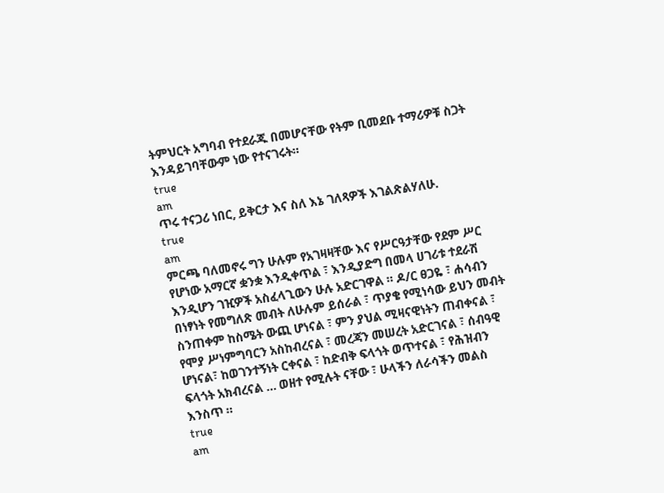ትምህርት አግባብ የተደራጁ በመሆናቸው የትም ቢመደቡ ተማሪዎቹ ስጋት እንዳይገባቸውም ነው የተናገሩት።
true
am
ጥሩ ተናጋሪ ነበር, ይቅርታ እና ስለ እኔ ገለጻዎች እገልጽልሃለሁ.
true
am
ምርጫ ባለመኖሩ ግን ሁሉም የአገዛዛቸው እና የሥርዓታቸው የደም ሥር የሆነው አማርኛ ቋንቋ እንዲቀጥል ፣ እንዲያድግ በመላ ሀገሪቱ ተደራሽ እንዲሆን ገዢዎች አስፈላጊውን ሁሉ አድርገዋል ። ዶ/ር ፀጋዬ ፣ ሐሳብን በነፃነት የመግለጽ መብት ለሁሉም ይሰራል ፣ ጥያቄ የሚነሳው ይህን መብት ስንጠቀም ከስሜት ውጪ ሆነናል ፣ ምን ያህል ሚዛናዊነትን ጠብቀናል ፣ የሞያ ሥነምግባርን አስከብረናል ፣ መረጃን መሠረት አድርገናል ፣ ሰብዓዊ ሆነናል፣ ከወገንተኝነት ርቀናል ፣ ከድብቅ ፍላጎት ወጥተናል ፣ የሕዝብን ፍላጎት አክብረናል … ወዘተ የሚሉት ናቸው ፣ ሁላችን ለራሳችን መልስ እንስጥ ።
true
am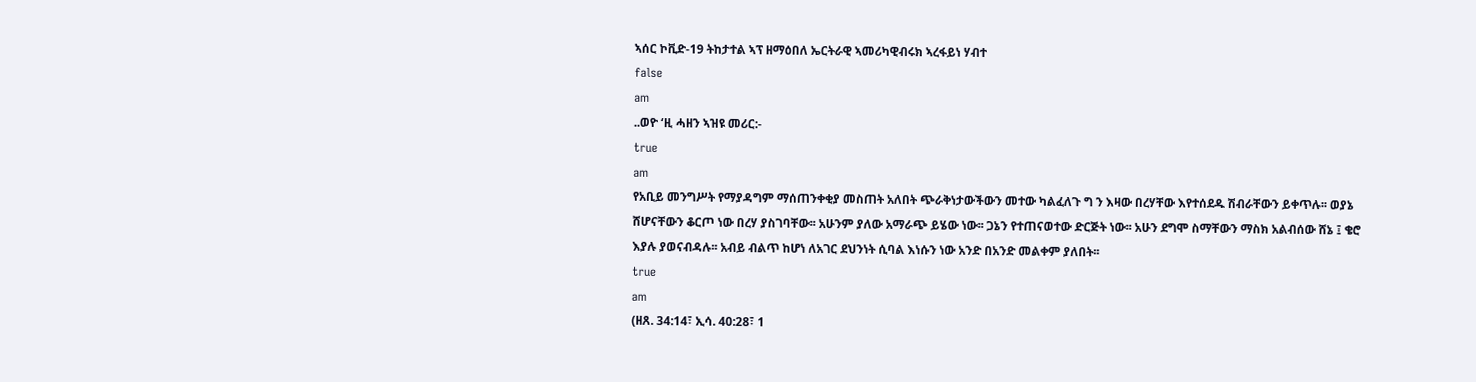ኣሰር ኮቪድ-19 ትከታተል ኣፕ ዘማዕበለ ኤርትራዊ ኣመሪካዊብሩክ ኣረፋይነ ሃብተ
false
am
..ወዮ ‘ዚ ሓዘን ኣዝዩ መሪር:-
true
am
የአቢይ መንግሥት የማያዳግም ማሰጠንቀቂያ መስጠት አለበት ጭራቅነታውችውን መተው ካልፈለጉ ግ ን እዛው በረሃቸው እየተሰደዱ ሽብራቸውን ይቀጥሉ፡፡ ወያኔ ሸሆናቸውን ቆርጦ ነው በረሃ ያስገባቸው፡፡ አሁንም ያለው አማራጭ ይሄው ነው፡፡ ጋኔን የተጠናወተው ድርጅት ነው፡፡ አሁን ደግሞ ስማቸውን ማስክ አልብሰው ሸኔ ፤ ቄሮ እያሉ ያወናብዳሉ፡፡ አብይ ብልጥ ከሆነ ለአገር ደህንነት ሲባል እነሱን ነው አንድ በአንድ መልቀም ያለበት፡፡
true
am
(ዘጸ. 34:14፣ ኢሳ. 40:28፣ 1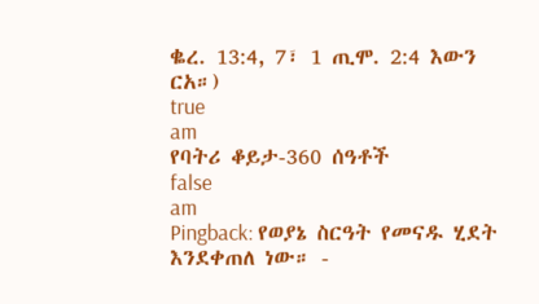ቈረ. 13:4, 7፣ 1 ጢሞ. 2:4 እውን ርአ።)
true
am
የባትሪ ቆይታ-360 ሰዓቶች
false
am
Pingback: የወያኔ ስርዓት የመናዱ ሂደት እንደቀጠለ ነው። -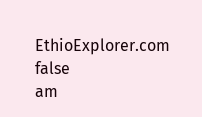EthioExplorer.com
false
am